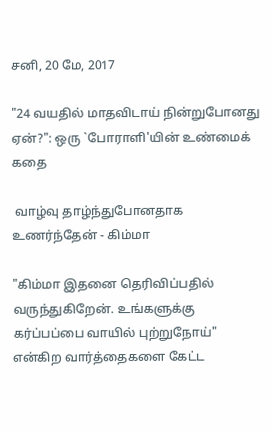சனி, 20 மே, 2017

"24 வயதில் மாதவிடாய் நின்றுபோனது ஏன்?": ஒரு `போராளி'யின் உண்மைக் கதை

 வாழ்வு தாழ்ந்துபோனதாக உணர்ந்தேன் - கிம்மா

"கிம்மா இதனை தெரிவிப்பதில் வருந்துகிறேன். உங்களுக்கு கர்ப்பப்பை வாயில் புற்றுநோய்" என்கிற வார்த்தைகளை கேட்ட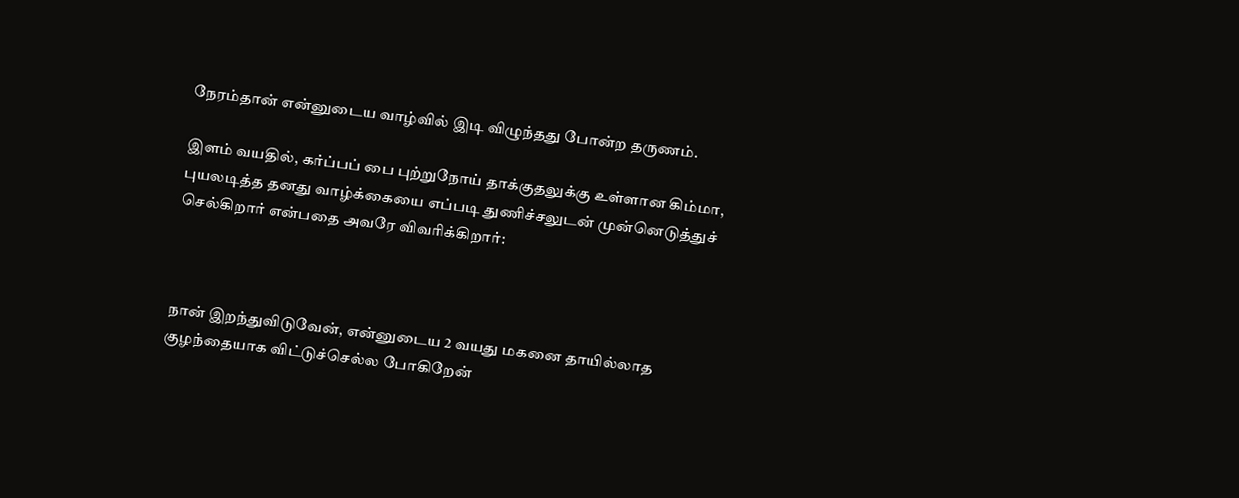நேரம்தான் என்னுடைய வாழ்வில் இடி விழுந்தது போன்ற தருணம்.

இளம் வயதில், கர்ப்பப் பை புற்றுநோய் தாக்குதலுக்கு உள்ளான கிம்மா, புயலடித்த தனது வாழ்க்கையை எப்படி துணிச்சலுடன் முன்னெடுத்துச் செல்கிறார் என்பதை அவரே விவரிக்கிறார்:



நான் இறந்துவிடுவேன், என்னுடைய 2 வயது மகனை தாயில்லாத குழந்தையாக விட்டுச்செல்ல போகிறேன்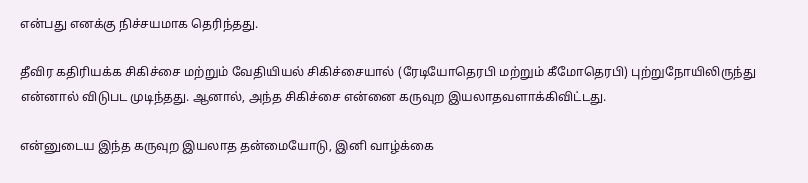என்பது எனக்கு நிச்சயமாக தெரிந்தது.

தீவிர கதிரியக்க சிகிச்சை மற்றும் வேதியியல் சிகிச்சையால் (ரேடியோதெரபி மற்றும் கீமோதெரபி) புற்றுநோயிலிருந்து என்னால் விடுபட முடிந்தது. ஆனால், அந்த சிகிச்சை என்னை கருவுற இயலாதவளாக்கிவிட்டது.

என்னுடைய இந்த கருவுற இயலாத தன்மையோடு, இனி வாழ்க்கை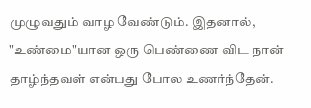முழுவதும் வாழ வேண்டும். இதனால், "உண்மை"யான ஒரு பெண்ணை விட நான் தாழ்ந்தவள் என்பது போல உணர்ந்தேன்.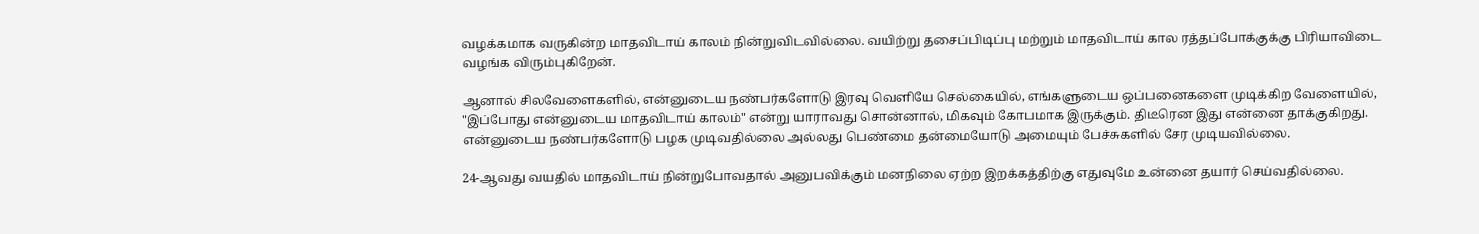வழக்கமாக வருகின்ற மாதவிடாய் காலம் நின்றுவிடவில்லை. வயிற்று தசைப்பிடிப்பு மற்றும் மாதவிடாய் கால ரத்தப்போக்குக்கு பிரியாவிடை வழங்க விரும்புகிறேன்.

ஆனால் சிலவேளைகளில், என்னுடைய நண்பர்களோடு இரவு வெளியே செல்கையில், எங்களுடைய ஒப்பனைகளை முடிக்கிற வேளையில், "இப்போது என்னுடைய மாதவிடாய் காலம்" என்று யாராவது சொன்னால், மிகவும் கோபமாக இருக்கும். திடீரென இது என்னை தாக்குகிறது. என்னுடைய நண்பர்களோடு பழக முடிவதில்லை அல்லது பெண்மை தன்மையோடு அமையும் பேச்சுகளில் சேர முடியவில்லை.

24-ஆவது வயதில் மாதவிடாய் நின்றுபோவதால் அனுபவிக்கும் மனநிலை ஏற்ற இறக்கத்திற்கு எதுவுமே உன்னை தயார் செய்வதில்லை.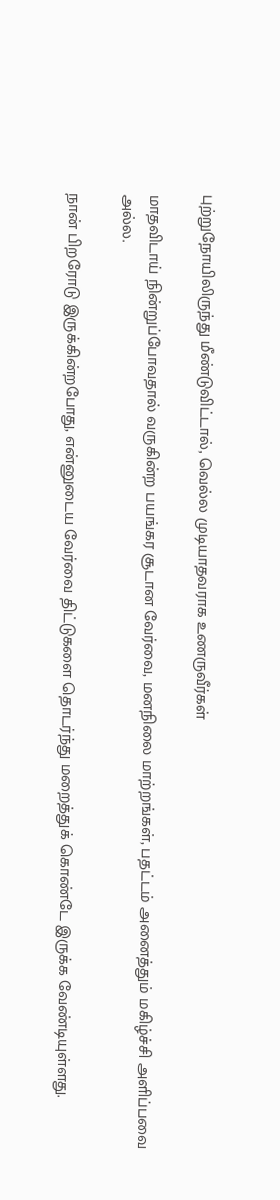புற்றுநோயிலிருந்து மீண்டுவிட்டால், வெல்ல முடியாதவராக உணருவீர்கள்

மாதவிடாய் நின்றுப்போவதால் வருகின்ற பயங்கர சூடான வேர்வை, மனநிலை மாற்றங்கள், பதட்டம் அனைத்தும் மகிழ்ச்சி அளிப்பவை அல்ல.

நான் பிறரோடு இருக்கின்றபோது, என்னுடைய வேர்வை திட்டுகளை தொடர்ந்து மறைத்துக் கொண்டே இருக்க வேண்டியுள்ளது.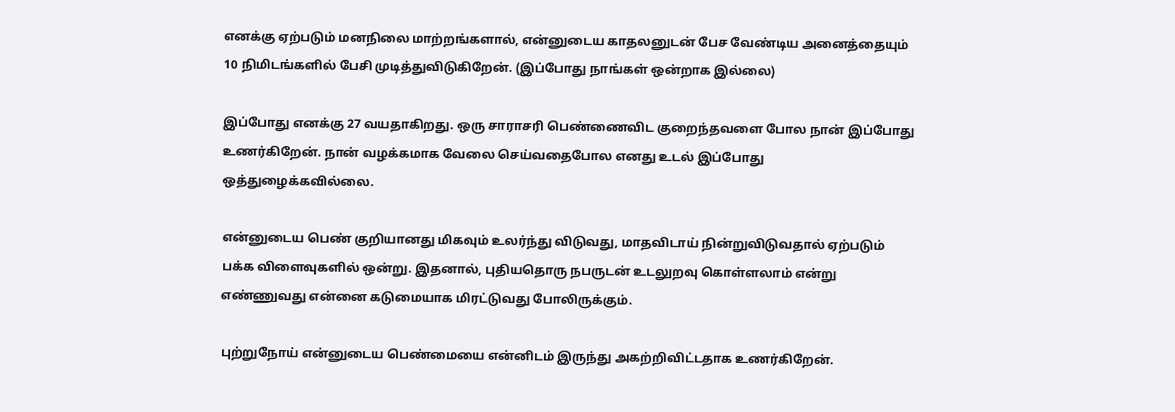எனக்கு ஏற்படும் மனநிலை மாற்றங்களால், என்னுடைய காதலனுடன் பேச வேண்டிய அனைத்தையும் 10 நிமிடங்களில் பேசி முடித்துவிடுகிறேன். (இப்போது நாங்கள் ஒன்றாக இல்லை)

இப்போது எனக்கு 27 வயதாகிறது. ஒரு சாராசரி பெண்ணைவிட குறைந்தவளை போல நான் இப்போது உணர்கிறேன். நான் வழக்கமாக வேலை செய்வதைபோல எனது உடல் இப்போது ஒத்துழைக்கவில்லை.

என்னுடைய பெண் குறியானது மிகவும் உலர்ந்து விடுவது, மாதவிடாய் நின்றுவிடுவதால் ஏற்படும் பக்க விளைவுகளில் ஒன்று. இதனால், புதியதொரு நபருடன் உடலுறவு கொள்ளலாம் என்று எண்ணுவது என்னை கடுமையாக மிரட்டுவது போலிருக்கும்.

புற்றுநோய் என்னுடைய பெண்மையை என்னிடம் இருந்து அகற்றிவிட்டதாக உணர்கிறேன்.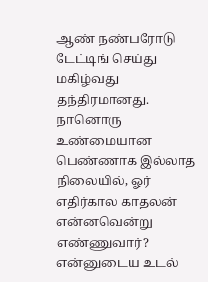ஆண் நண்பரோடு டேட்டிங் செய்து மகிழ்வது தந்திரமானது. நானொரு உண்மையான பெண்ணாக இல்லாத நிலையில், ஓர் எதிர்கால காதலன் என்னவென்று எண்ணுவார்? என்னுடைய உடல்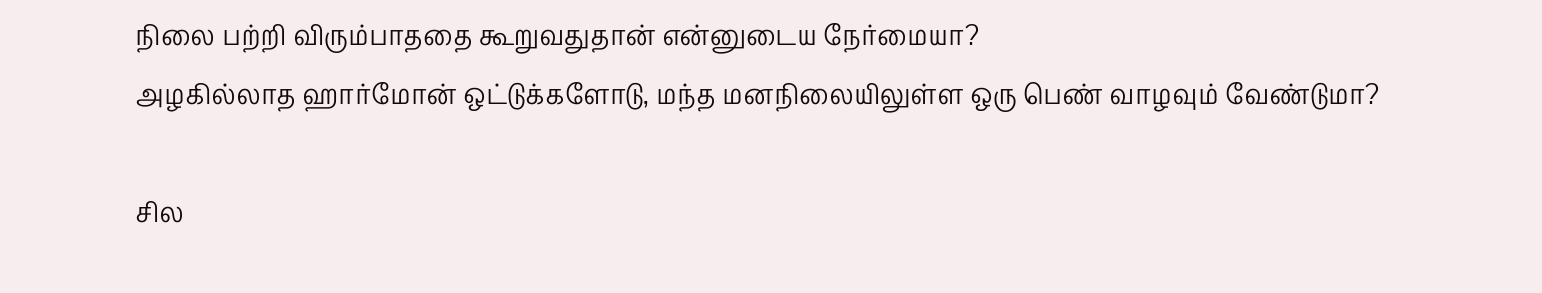நிலை பற்றி விரும்பாததை கூறுவதுதான் என்னுடைய நேர்மையா?
அழகில்லாத ஹார்மோன் ஒட்டுக்களோடு, மந்த மனநிலையிலுள்ள ஒரு பெண் வாழவும் வேண்டுமா?

சில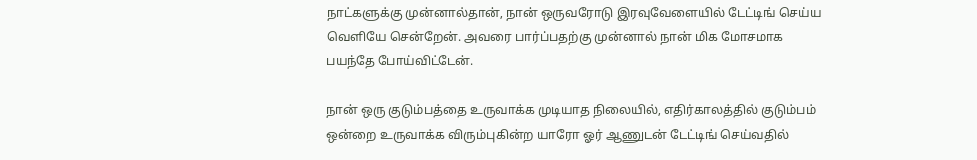நாட்களுக்கு முன்னால்தான், நான் ஒருவரோடு இரவுவேளையில் டேட்டிங் செய்ய வெளியே சென்றேன். அவரை பார்ப்பதற்கு முன்னால் நான் மிக மோசமாக பயந்தே போய்விட்டேன்.

நான் ஒரு குடும்பத்தை உருவாக்க முடியாத நிலையில், எதிர்காலத்தில் குடும்பம் ஒன்றை உருவாக்க விரும்புகின்ற யாரோ ஓர் ஆணுடன் டேட்டிங் செய்வதில்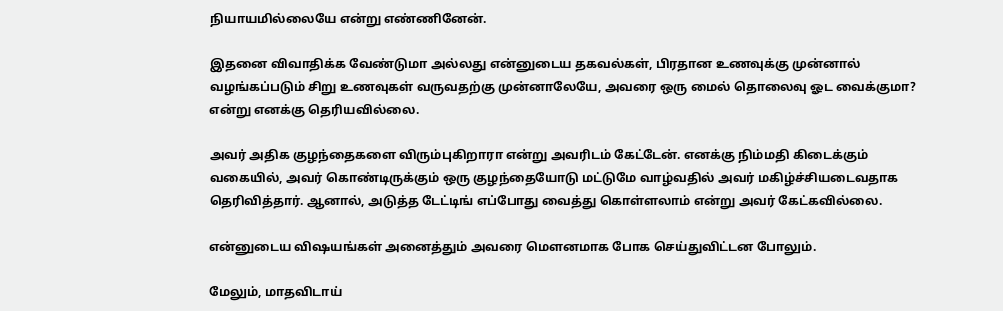நியாயமில்லையே என்று எண்ணினேன்.

இதனை விவாதிக்க வேண்டுமா அல்லது என்னுடைய தகவல்கள், பிரதான உணவுக்கு முன்னால் வழங்கப்படும் சிறு உணவுகள் வருவதற்கு முன்னாலேயே, அவரை ஒரு மைல் தொலைவு ஓட வைக்குமா? என்று எனக்கு தெரியவில்லை.

அவர் அதிக குழந்தைகளை விரும்புகிறாரா என்று அவரிடம் கேட்டேன். எனக்கு நிம்மதி கிடைக்கும் வகையில், அவர் கொண்டிருக்கும் ஒரு குழந்தையோடு மட்டுமே வாழ்வதில் அவர் மகிழ்ச்சியடைவதாக தெரிவித்தார். ஆனால், அடுத்த டேட்டிங் எப்போது வைத்து கொள்ளலாம் என்று அவர் கேட்கவில்லை.

என்னுடைய விஷயங்கள் அனைத்தும் அவரை மௌனமாக போக செய்துவிட்டன போலும்.

மேலும், மாதவிடாய்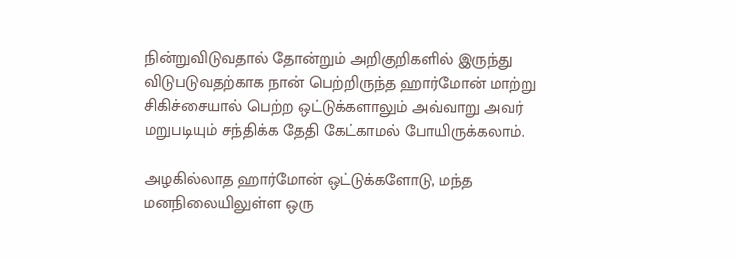நின்றுவிடுவதால் தோன்றும் அறிகுறிகளில் இருந்து விடுபடுவதற்காக நான் பெற்றிருந்த ஹார்மோன் மாற்று சிகிச்சையால் பெற்ற ஒட்டுக்களாலும் அவ்வாறு அவர் மறுபடியும் சந்திக்க தேதி கேட்காமல் போயிருக்கலாம்.

அழகில்லாத ஹார்மோன் ஒட்டுக்களோடு, மந்த மனநிலையிலுள்ள ஒரு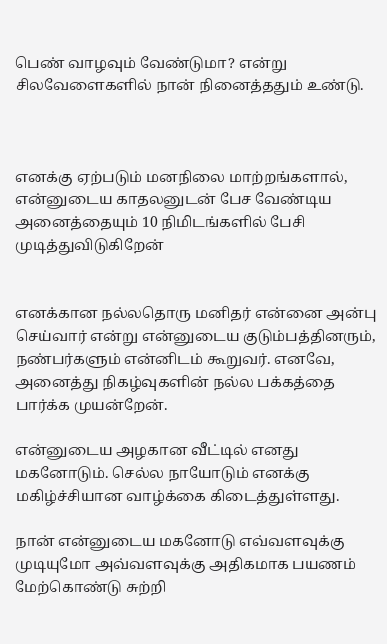பெண் வாழவும் வேண்டுமா? என்று சிலவேளைகளில் நான் நினைத்ததும் உண்டு.



எனக்கு ஏற்படும் மனநிலை மாற்றங்களால், என்னுடைய காதலனுடன் பேச வேண்டிய அனைத்தையும் 10 நிமிடங்களில் பேசி முடித்துவிடுகிறேன்


எனக்கான நல்லதொரு மனிதர் என்னை அன்பு செய்வார் என்று என்னுடைய குடும்பத்தினரும், நண்பர்களும் என்னிடம் கூறுவர். எனவே, அனைத்து நிகழ்வுகளின் நல்ல பக்கத்தை பார்க்க முயன்றேன்.

என்னுடைய அழகான வீட்டில் எனது மகனோடும். செல்ல நாயோடும் எனக்கு மகிழ்ச்சியான வாழ்க்கை கிடைத்துள்ளது.

நான் என்னுடைய மகனோடு எவ்வளவுக்கு முடியுமோ அவ்வளவுக்கு அதிகமாக பயணம் மேற்கொண்டு சுற்றி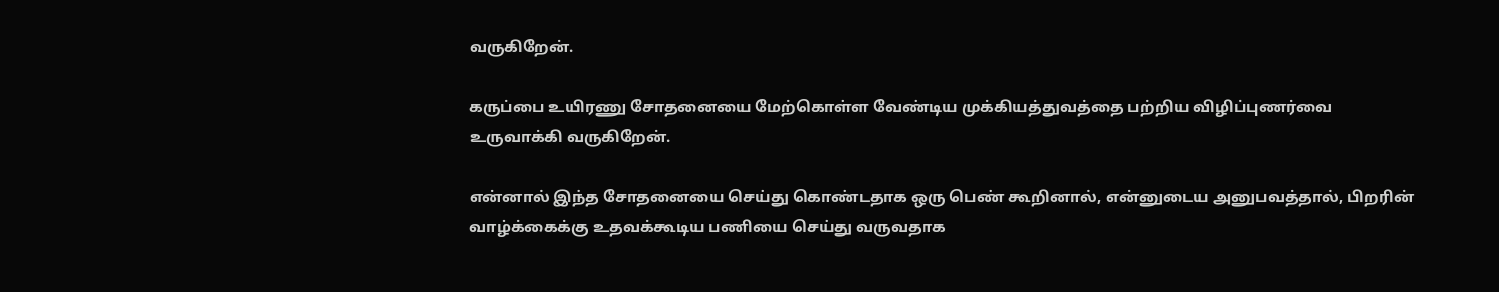வருகிறேன்.

கருப்பை உயிரணு சோதனையை மேற்கொள்ள வேண்டிய முக்கியத்துவத்தை பற்றிய விழிப்புணர்வை உருவாக்கி வருகிறேன்.

என்னால் இந்த சோதனையை செய்து கொண்டதாக ஒரு பெண் கூறினால், என்னுடைய அனுபவத்தால், பிறரின் வாழ்க்கைக்கு உதவக்கூடிய பணியை செய்து வருவதாக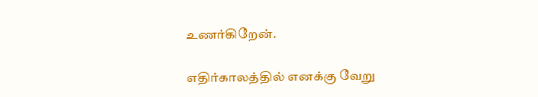உணர்கிறேன்.

எதிர்காலத்தில் எனக்கு வேறு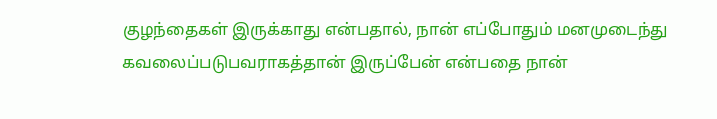குழந்தைகள் இருக்காது என்பதால், நான் எப்போதும் மனமுடைந்து கவலைப்படுபவராகத்தான் இருப்பேன் என்பதை நான்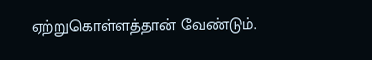ஏற்றுகொள்ளத்தான் வேண்டும்.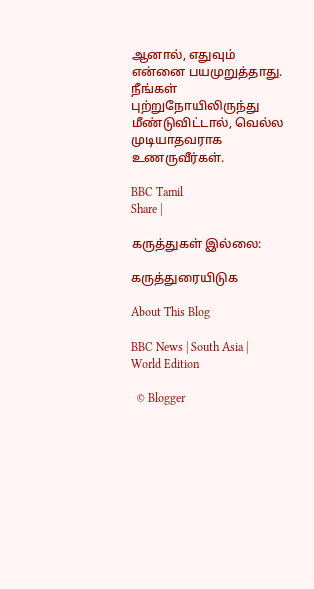ஆனால், எதுவும் என்னை பயமுறுத்தாது. நீங்கள் புற்றுநோயிலிருந்து மீண்டுவிட்டால், வெல்ல முடியாதவராக உணருவீர்கள்.

BBC Tamil
Share |

கருத்துகள் இல்லை:

கருத்துரையிடுக

About This Blog

BBC News | South Asia | World Edition

  © Blogger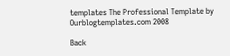templates The Professional Template by Ourblogtemplates.com 2008

Back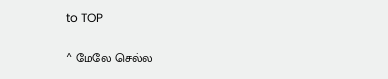to TOP

^ மேலே செல்ல